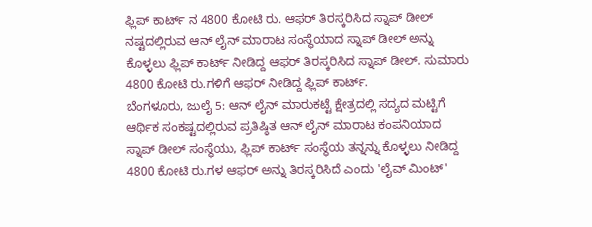ಫ್ಲಿಪ್ ಕಾರ್ಟ್ ನ 4800 ಕೋಟಿ ರು. ಆಫರ್ ತಿರಸ್ಕರಿಸಿದ ಸ್ನಾಪ್ ಡೀಲ್
ನಷ್ಟದಲ್ಲಿರುವ ಆನ್ ಲೈನ್ ಮಾರಾಟ ಸಂಸ್ಥೆಯಾದ ಸ್ನಾಪ್ ಡೀಲ್ ಅನ್ನು ಕೊಳ್ಳಲು ಫ್ಲಿಪ್ ಕಾರ್ಟ್ ನೀಡಿದ್ದ ಆಫರ್ ತಿರಸ್ಕರಿಸಿದ ಸ್ನಾಪ್ ಡೀಲ್. ಸುಮಾರು 4800 ಕೋಟಿ ರು.ಗಳಿಗೆ ಆಫರ್ ನೀಡಿದ್ದ ಫ್ಲಿಪ್ ಕಾರ್ಟ್.
ಬೆಂಗಳೂರು, ಜುಲೈ 5: ಆನ್ ಲೈನ್ ಮಾರುಕಟ್ಟೆ ಕ್ಷೇತ್ರದಲ್ಲಿ ಸದ್ಯದ ಮಟ್ಟಿಗೆ ಆರ್ಥಿಕ ಸಂಕಷ್ಟದಲ್ಲಿರುವ ಪ್ರತಿಷ್ಠಿತ ಆನ್ ಲೈನ್ ಮಾರಾಟ ಕಂಪನಿಯಾದ ಸ್ನಾಪ್ ಡೀಲ್ ಸಂಸ್ಥೆಯು, ಫ್ಲಿಪ್ ಕಾರ್ಟ್ ಸಂಸ್ಥೆಯ ತನ್ನನ್ನು ಕೊಳ್ಳಲು ನೀಡಿದ್ದ 4800 ಕೋಟಿ ರು.ಗಳ ಆಫರ್ ಅನ್ನು ತಿರಸ್ಕರಿಸಿದೆ ಎಂದು 'ಲೈವ್ ಮಿಂಟ್'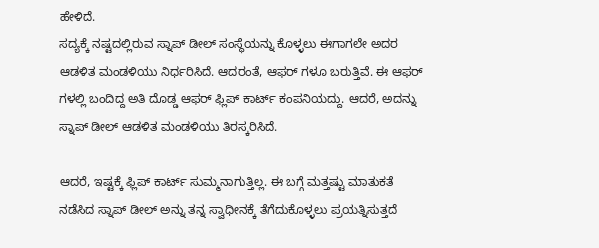ಹೇಳಿದೆ.
ಸದ್ಯಕ್ಕೆ ನಷ್ಟದಲ್ಲಿರುವ ಸ್ನಾಪ್ ಡೀಲ್ ಸಂಸ್ಥೆಯನ್ನು ಕೊಳ್ಳಲು ಈಗಾಗಲೇ ಅದರ ಆಡಳಿತ ಮಂಡಳಿಯು ನಿರ್ಧರಿಸಿದೆ. ಆದರಂತೆ, ಆಫರ್ ಗಳೂ ಬರುತ್ತಿವೆ. ಈ ಆಫರ್ ಗಳಲ್ಲಿ ಬಂದಿದ್ದ ಅತಿ ದೊಡ್ಡ ಆಫರ್ ಫ್ಲಿಪ್ ಕಾರ್ಟ್ ಕಂಪನಿಯದ್ದು. ಆದರೆ, ಅದನ್ನು ಸ್ನಾಪ್ ಡೀಲ್ ಆಡಳಿತ ಮಂಡಳಿಯು ತಿರಸ್ಕರಿಸಿದೆ.

ಆದರೆ, ಇಷ್ಟಕ್ಕೆ ಫ್ಲಿಪ್ ಕಾರ್ಟ್ ಸುಮ್ಮನಾಗುತ್ತಿಲ್ಲ. ಈ ಬಗ್ಗೆ ಮತ್ತಷ್ಟು ಮಾತುಕತೆ ನಡೆಸಿದ ಸ್ನಾಪ್ ಡೀಲ್ ಅನ್ನು ತನ್ನ ಸ್ವಾಧೀನಕ್ಕೆ ತೆಗೆದುಕೊಳ್ಳಲು ಪ್ರಯತ್ನಿಸುತ್ತದೆ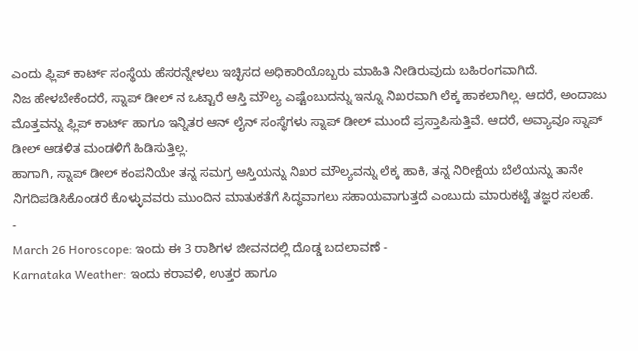ಎಂದು ಫ್ಲಿಪ್ ಕಾರ್ಟ್ ಸಂಸ್ಥೆಯ ಹೆಸರನ್ನೇಳಲು ಇಚ್ಛಿಸದ ಅಧಿಕಾರಿಯೊಬ್ಬರು ಮಾಹಿತಿ ನೀಡಿರುವುದು ಬಹಿರಂಗವಾಗಿದೆ.
ನಿಜ ಹೇಳಬೇಕೆಂದರೆ, ಸ್ನಾಪ್ ಡೀಲ್ ನ ಒಟ್ಟಾರೆ ಆಸ್ತಿ ಮೌಲ್ಯ ಎಷ್ಟೆಂಬುದನ್ನು ಇನ್ನೂ ನಿಖರವಾಗಿ ಲೆಕ್ಕ ಹಾಕಲಾಗಿಲ್ಲ. ಆದರೆ, ಅಂದಾಜು ಮೊತ್ತವನ್ನು ಫ್ಲಿಪ್ ಕಾರ್ಟ್ ಹಾಗೂ ಇನ್ನಿತರ ಆನ್ ಲೈನ್ ಸಂಸ್ಥೆಗಳು ಸ್ನಾಪ್ ಡೀಲ್ ಮುಂದೆ ಪ್ರಸ್ತಾಪಿಸುತ್ತಿವೆ. ಆದರೆ, ಅವ್ಯಾವೂ ಸ್ನಾಪ್ ಡೀಲ್ ಆಡಳಿತ ಮಂಡಳಿಗೆ ಹಿಡಿಸುತ್ತಿಲ್ಲ.
ಹಾಗಾಗಿ, ಸ್ನಾಪ್ ಡೀಲ್ ಕಂಪನಿಯೇ ತನ್ನ ಸಮಗ್ರ ಆಸ್ತಿಯನ್ನು ನಿಖರ ಮೌಲ್ಯವನ್ನು ಲೆಕ್ಕ ಹಾಕಿ, ತನ್ನ ನಿರೀಕ್ಷೆಯ ಬೆಲೆಯನ್ನು ತಾನೇ ನಿಗದಿಪಡಿಸಿಕೊಂಡರೆ ಕೊಳ್ಳುವವರು ಮುಂದಿನ ಮಾತುಕತೆಗೆ ಸಿದ್ಧವಾಗಲು ಸಹಾಯವಾಗುತ್ತದೆ ಎಂಬುದು ಮಾರುಕಟ್ಟೆ ತಜ್ಞರ ಸಲಹೆ.
-
March 26 Horoscope: ಇಂದು ಈ 3 ರಾಶಿಗಳ ಜೀವನದಲ್ಲಿ ದೊಡ್ಡ ಬದಲಾವಣೆ -
Karnataka Weather: ಇಂದು ಕರಾವಳಿ, ಉತ್ತರ ಹಾಗೂ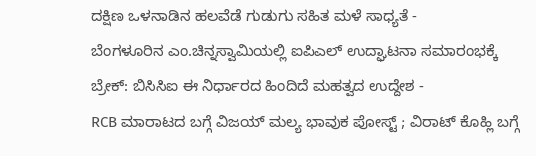ದಕ್ಷಿಣ ಒಳನಾಡಿನ ಹಲವೆಡೆ ಗುಡುಗು ಸಹಿತ ಮಳೆ ಸಾಧ್ಯತೆ -
ಬೆಂಗಳೂರಿನ ಎಂ.ಚಿನ್ನಸ್ವಾಮಿಯಲ್ಲಿ ಐಪಿಎಲ್ ಉದ್ಘಾಟನಾ ಸಮಾರಂಭಕ್ಕೆ ಬ್ರೇಕ್: ಬಿಸಿಸಿಐ ಈ ನಿರ್ಧಾರದ ಹಿಂದಿದೆ ಮಹತ್ವದ ಉದ್ದೇಶ -
RCB ಮಾರಾಟದ ಬಗ್ಗೆ ವಿಜಯ್ ಮಲ್ಯ ಭಾವುಕ ಪೋಸ್ಟ್ ; ವಿರಾಟ್ ಕೊಹ್ಲಿ ಬಗ್ಗೆ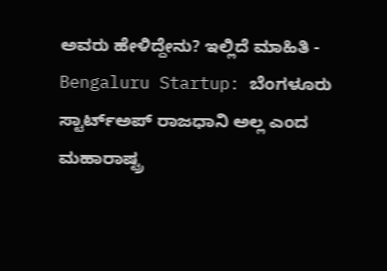ಅವರು ಹೇಳಿದ್ದೇನು? ಇಲ್ಲಿದೆ ಮಾಹಿತಿ -
Bengaluru Startup: ಬೆಂಗಳೂರು ಸ್ಟಾರ್ಟ್ಅಪ್ ರಾಜಧಾನಿ ಅಲ್ಲ ಎಂದ ಮಹಾರಾಷ್ಟ್ರ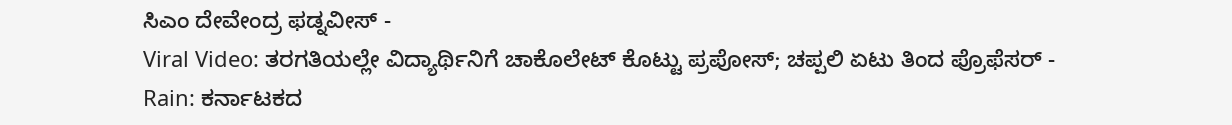ಸಿಎಂ ದೇವೇಂದ್ರ ಫಡ್ನವೀಸ್ -
Viral Video: ತರಗತಿಯಲ್ಲೇ ವಿದ್ಯಾರ್ಥಿನಿಗೆ ಚಾಕೊಲೇಟ್ ಕೊಟ್ಟು ಪ್ರಪೋಸ್; ಚಪ್ಪಲಿ ಏಟು ತಿಂದ ಪ್ರೊಫೆಸರ್ -
Rain: ಕರ್ನಾಟಕದ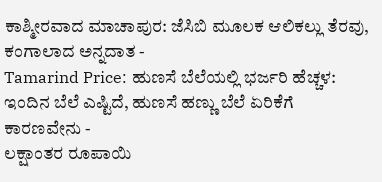ಕಾಶ್ಮೀರವಾದ ಮಾಚಾಪುರ: ಜೆಸಿಬಿ ಮೂಲಕ ಆಲಿಕಲ್ಲು ತೆರವು, ಕಂಗಾಲಾದ ಅನ್ನದಾತ -
Tamarind Price: ಹುಣಸೆ ಬೆಲೆಯಲ್ಲಿ ಭರ್ಜರಿ ಹೆಚ್ಚಳ: ಇಂದಿನ ಬೆಲೆ ಎಷ್ಟಿದೆ, ಹುಣಸೆ ಹಣ್ಣು ಬೆಲೆ ಏರಿಕೆಗೆ ಕಾರಣವೇನು -
ಲಕ್ಷಾಂತರ ರೂಪಾಯಿ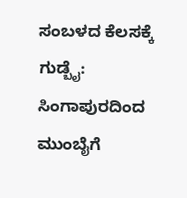ಸಂಬಳದ ಕೆಲಸಕ್ಕೆ ಗುಡ್ಬೈ: ಸಿಂಗಾಪುರದಿಂದ ಮುಂಬೈಗೆ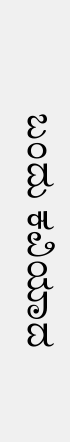ಬಂದು ಕವಿಯಾದ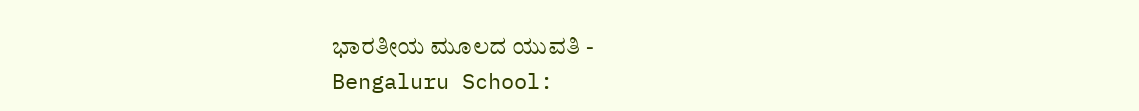ಭಾರತೀಯ ಮೂಲದ ಯುವತಿ -
Bengaluru School: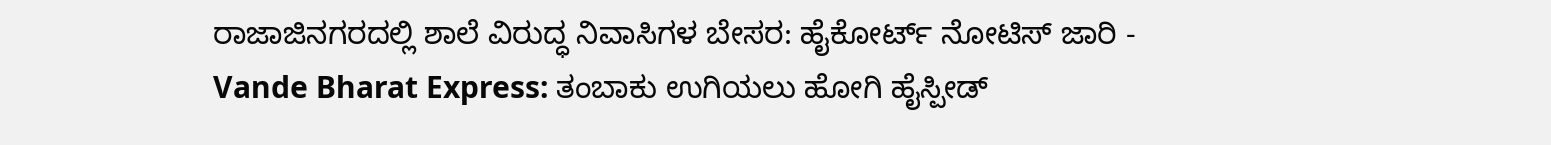ರಾಜಾಜಿನಗರದಲ್ಲಿ ಶಾಲೆ ವಿರುದ್ಧ ನಿವಾಸಿಗಳ ಬೇಸರ: ಹೈಕೋರ್ಟ್ ನೋಟಿಸ್ ಜಾರಿ -
Vande Bharat Express: ತಂಬಾಕು ಉಗಿಯಲು ಹೋಗಿ ಹೈಸ್ಪೀಡ್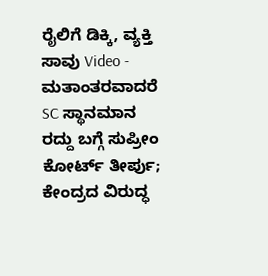ರೈಲಿಗೆ ಡಿಕ್ಕಿ, ವ್ಯಕ್ತಿ ಸಾವು Video -
ಮತಾಂತರವಾದರೆ SC ಸ್ಥಾನಮಾನ ರದ್ದು ಬಗ್ಗೆ ಸುಪ್ರೀಂ ಕೋರ್ಟ್ ತೀರ್ಪು; ಕೇಂದ್ರದ ವಿರುದ್ಧ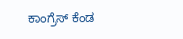ಕಾಂಗ್ರೆಸ್ ಕೆಂಡ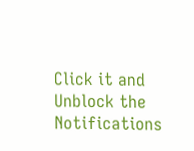Click it and Unblock the Notifications